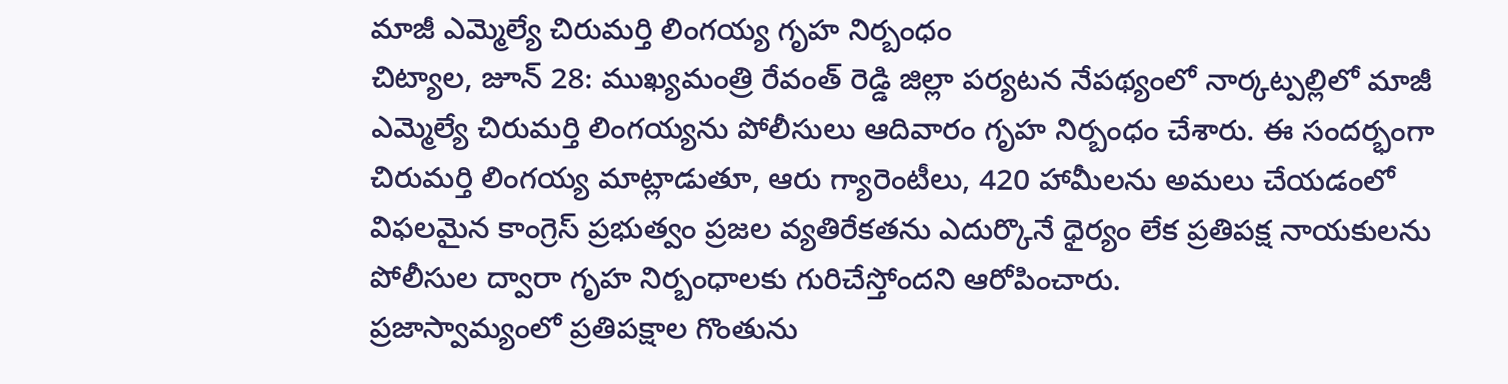మాజీ ఎమ్మెల్యే చిరుమర్తి లింగయ్య గృహ నిర్బంధం
చిట్యాల, జూన్ 28: ముఖ్యమంత్రి రేవంత్ రెడ్డి జిల్లా పర్యటన నేపథ్యంలో నార్కట్పల్లిలో మాజీ ఎమ్మెల్యే చిరుమర్తి లింగయ్యను పోలీసులు ఆదివారం గృహ నిర్బంధం చేశారు. ఈ సందర్భంగా చిరుమర్తి లింగయ్య మాట్లాడుతూ, ఆరు గ్యారెంటీలు, 420 హామీలను అమలు చేయడంలో విఫలమైన కాంగ్రెస్ ప్రభుత్వం ప్రజల వ్యతిరేకతను ఎదుర్కొనే ధైర్యం లేక ప్రతిపక్ష నాయకులను పోలీసుల ద్వారా గృహ నిర్బంధాలకు గురిచేస్తోందని ఆరోపించారు.
ప్రజాస్వామ్యంలో ప్రతిపక్షాల గొంతును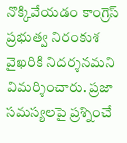నొక్కివేయడం కాంగ్రెస్ ప్రభుత్వ నిరంకుశ వైఖరికి నిదర్శనమని విమర్శించారు. ప్రజా సమస్యలపై ప్రశ్నించే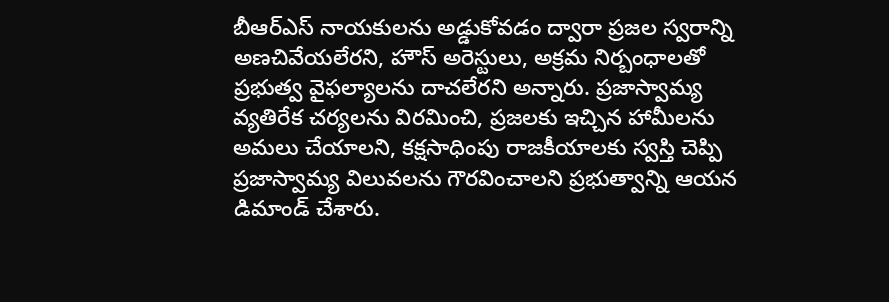బీఆర్ఎస్ నాయకులను అడ్డుకోవడం ద్వారా ప్రజల స్వరాన్ని అణచివేయలేరని, హౌస్ అరెస్టులు, అక్రమ నిర్బంధాలతో ప్రభుత్వ వైఫల్యాలను దాచలేరని అన్నారు. ప్రజాస్వామ్య వ్యతిరేక చర్యలను విరమించి, ప్రజలకు ఇచ్చిన హామీలను అమలు చేయాలని, కక్షసాధింపు రాజకీయాలకు స్వస్తి చెప్పి ప్రజాస్వామ్య విలువలను గౌరవించాలని ప్రభుత్వాన్ని ఆయన డిమాండ్ చేశారు.